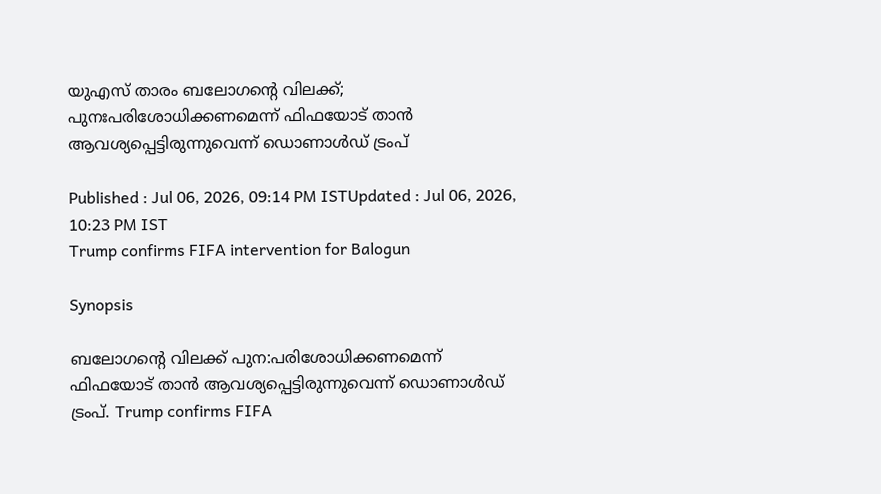യുഎസ് താരം ബലോഗന്റെ വിലക്ക്; പുനഃപരിശോധിക്കണമെന്ന് ഫിഫയോട് താൻ ആവശ്യപ്പെട്ടിരുന്നുവെന്ന് ഡൊണാൾഡ് ട്രംപ്

Published : Jul 06, 2026, 09:14 PM ISTUpdated : Jul 06, 2026, 10:23 PM IST
Trump confirms FIFA intervention for Balogun

Synopsis

ബലോഗന്റെ വിലക്ക് പുന:പരിശോധിക്കണമെന്ന് ഫിഫയോട് താൻ ആവശ്യപ്പെട്ടിരുന്നുവെന്ന് ഡൊണാൾഡ് ട്രംപ്. Trump confirms FIFA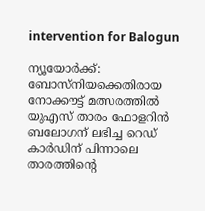intervention for Balogun

ന്യൂയോർക്ക്: ബോസ്നിയക്കെതിരായ നോക്കൗട്ട് മത്സരത്തിൽ യുഎസ് താരം ഫോളറിന്‍ ബലോഗന് ലഭിച്ച റെഡ് കാർഡിന് പിന്നാലെ താരത്തിന്റെ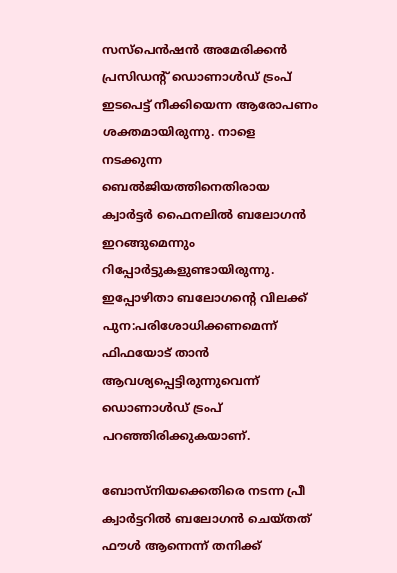സസ്‌പെൻഷൻ അമേരിക്കൻ പ്രസിഡന്റ് ഡൊണാൾഡ് ട്രംപ് ഇടപെട്ട് നീക്കിയെന്ന ആരോപണം ശക്തമായിരുന്നു. നാളെ നടക്കുന്ന ബെൽജിയത്തിനെതിരായ ക്വാർട്ടർ ഫൈനലിൽ ബലോഗൻ ഇറങ്ങുമെന്നും റിപ്പോർട്ടുകളുണ്ടായിരുന്നു. ഇപ്പോഴിതാ ബലോഗന്റെ വിലക്ക് പുന:പരിശോധിക്കണമെന്ന് ഫിഫയോട് താൻ ആവശ്യപ്പെട്ടിരുന്നുവെന്ന് ഡൊണാൾഡ് ട്രംപ് പറഞ്ഞിരിക്കുകയാണ്.

ബോസ്നിയക്കെതിരെ നടന്ന പ്രീ ക്വാർട്ടറിൽ ബലോഗൻ ചെയ്തത് ഫൗൾ ആന്നെന്ന് തനിക്ക്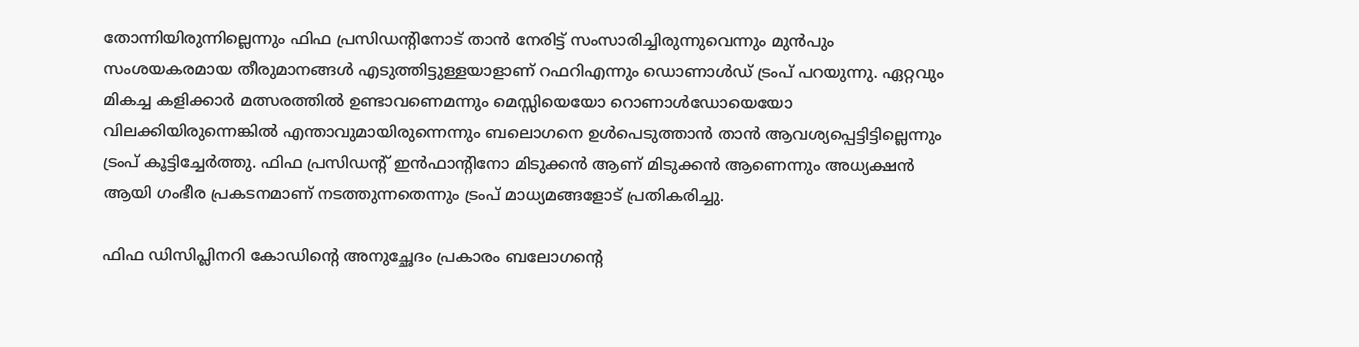തോന്നിയിരുന്നില്ലെന്നും ഫിഫ പ്രസിഡന്റിനോട് താൻ നേരിട്ട് സംസാരിച്ചിരുന്നുവെന്നും മുൻപും സംശയകരമായ തീരുമാനങ്ങൾ എടുത്തിട്ടുള്ളയാളാണ് റഫറിഎന്നും ഡൊണാൾഡ് ട്രംപ് പറയുന്നു. ഏറ്റവും മികച്ച കളിക്കാർ മത്സരത്തിൽ ഉണ്ടാവണെമന്നും മെസ്സിയെയോ റൊണാൾഡോയെയോ വിലക്കിയിരുന്നെങ്കിൽ എന്താവുമായിരുന്നെന്നും ബലൊഗനെ ഉൾപെടുത്താൻ താൻ ആവശ്യപ്പെട്ടിട്ടില്ലെന്നും ട്രംപ് കൂട്ടിച്ചേർത്തു. ഫിഫ പ്രസിഡന്റ് ഇൻഫാന്റിനോ മിടുക്കൻ ആണ് മിടുക്കൻ ആണെന്നും അധ്യക്ഷൻ ആയി ഗംഭീര പ്രകടനമാണ് നടത്തുന്നതെന്നും ട്രംപ് മാധ്യമങ്ങളോട് പ്രതികരിച്ചു.

ഫിഫ ഡിസിപ്ലിനറി കോഡിന്റെ അനുച്ഛേദം പ്രകാരം ബലോഗന്റെ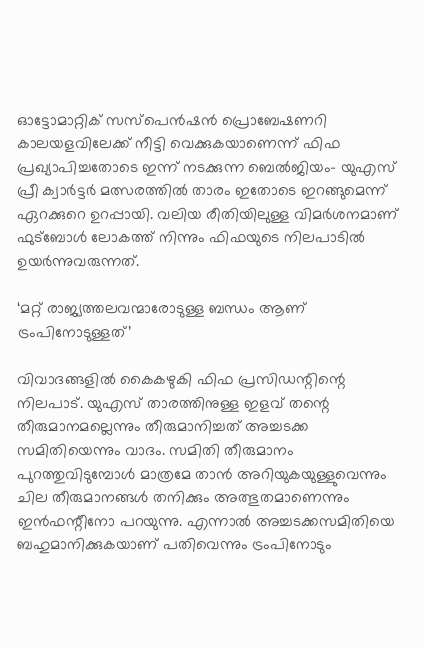ഓട്ടോമാറ്റിക് സസ്‌പെന്‍ഷന്‍ പ്രൊബേഷണറി കാലയളവിലേക്ക് നീട്ടി വെക്കുകയാണെന്ന് ഫിഫ പ്രഖ്യാപിച്ചതോടെ ഇന്ന് നടക്കുന്ന ബെൽജിയം- യുഎസ് പ്രീ ക്വാർട്ടർ മത്സരത്തിൽ താരം ഇതോടെ ഇറങ്ങുമെന്ന് ഏറക്കുറെ ഉറപ്പായി. വലിയ രീതിയിലുള്ള വിമർശനമാണ് ഫുട്ബോൾ ലോകത്ത് നിന്നും ഫിഫയുടെ നിലപാടിൽ ഉയർന്നുവരുന്നത്.

‘മറ്റ് രാജ്യത്തലവന്മാരോടുള്ള ബന്ധം ആണ് ട്രംപിനോടുള്ളത്’

വിവാദങ്ങളിൽ കൈകഴുകി ഫിഫ പ്രസിഡന്റിന്റെ നിലപാട്. യുഎസ് താരത്തിനുള്ള ഇളവ് തന്റെ തീരുമാനമല്ലെന്നും തീരുമാനിച്ചത് അച്ചടക്ക സമിതിയെന്നും വാദം. സമിതി തീരുമാനം പുറത്തുവിടുമ്പോൾ മാത്രമേ താൻ അറിയുകയുള്ളുവെന്നും ചില തീരുമാനങ്ങൾ തനിക്കും അത്ഭുതമാണെന്നും ഇൻഫന്റീനോ പറയുന്നു. എന്നാൽ അച്ചടക്കസമിതിയെ ബഹുമാനിക്കുകയാണ് പതിവെന്നും ട്രംപിനോടും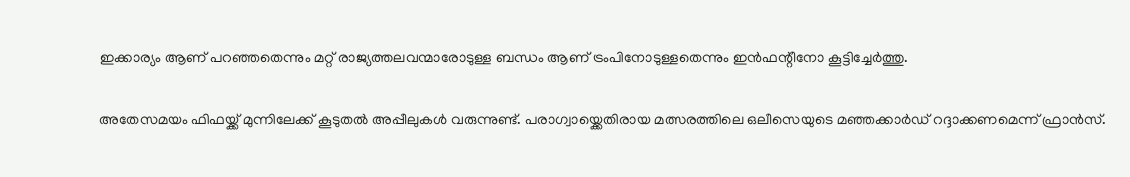ഇക്കാര്യം ആണ് പറഞ്ഞതെന്നും മറ്റ് രാജ്യത്തലവന്മാരോടുള്ള ബന്ധം ആണ് ട്രംപിനോടുള്ളതെന്നും ഇൻഫന്റീനോ കൂട്ടിച്ചേർത്തു.

അതേസമയം ഫിഫയ്ക്ക് മുന്നിലേക്ക് കൂടുതൽ അപ്പീലുകൾ വരുന്നുണ്ട്. പരാഗ്വായ്ക്കെതിരായ മത്സരത്തിലെ ഒലീസെയുടെ മഞ്ഞക്കാർഡ് റദ്ദാക്കണമെന്ന് ഫ്രാൻസ്.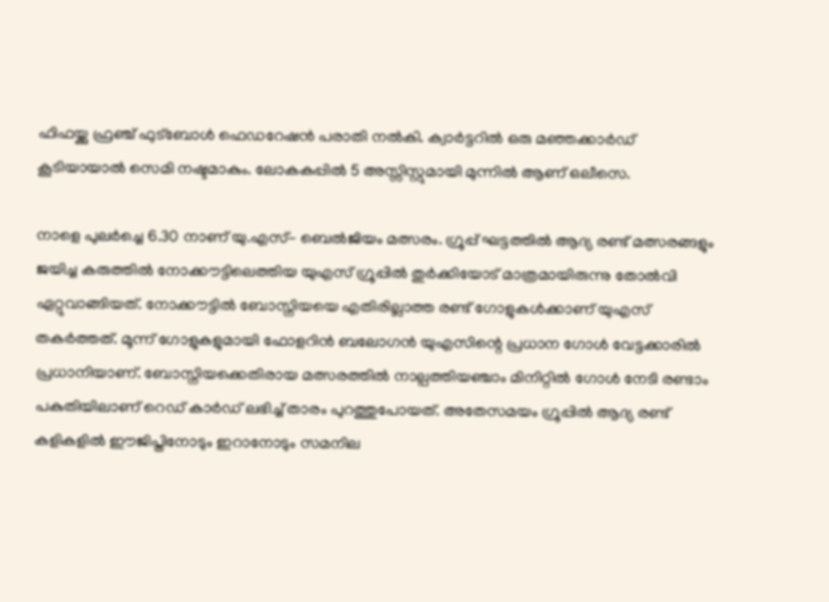ഫിഫയ്ക്കു ഫ്രഞ്ച് ഫുട്ബോൾ ഫെഡറേഷൻ പരാതി നൽകി. ക്വാർട്ടറിൽ ഒരു മഞ്ഞക്കാർഡ് കൂടിയായാൽ സെമി നഷ്ടമാകും. ലോകകപ്പിൽ 5 അസ്സിസ്റ്റുമായി മുന്നിൽ ആണ് ഒലീസെ.

നാളെ പുലർച്ചെ 6.30 നാണ് യു.എസ്- ബെൽജിയം മത്സരം. ഗ്രൂപ്പ് ഘട്ടത്തിൽ ആദ്യ രണ്ട് മത്സരങ്ങളും ജയിച്ച കരുത്തിൽ നോക്കൗട്ടിലെത്തിയ യുഎസ് ഗ്രൂപ്പിൽ തുർക്കിയോട് മാത്രമായിരുന്നു തോൽവി ഏറ്റുവാങ്ങിയത്. നോക്കൗട്ടിൽ ബോസ്നിയയെ എതിരില്ലാത്ത രണ്ട് ഗോളുകൾക്കാണ് യുഎസ് തകർത്തത്. മൂന്ന് ഗോളുകളുമായി ഫോളറിന്‍ ബലോഗൻ യുഎസിന്റെ പ്രധാന ഗോൾ വേട്ടക്കാരിൽ പ്രധാനിയാണ്. ബോസ്നിയക്കെതിരായ മത്സരത്തിൽ നാല്പത്തിയഞ്ചാം മിനിറ്റിൽ ഗോൾ നേടി രണ്ടാം പകുതിയിലാണ് റെഡ് കാർഡ് ലഭിച്ച് താരം പുറത്തുപോയത്. അതേസമയം ഗ്രൂപ്പിൽ ആദ്യ രണ്ട് കളികളിൽ ഈജിപ്തിനോടും ഇറാനോടും സമനില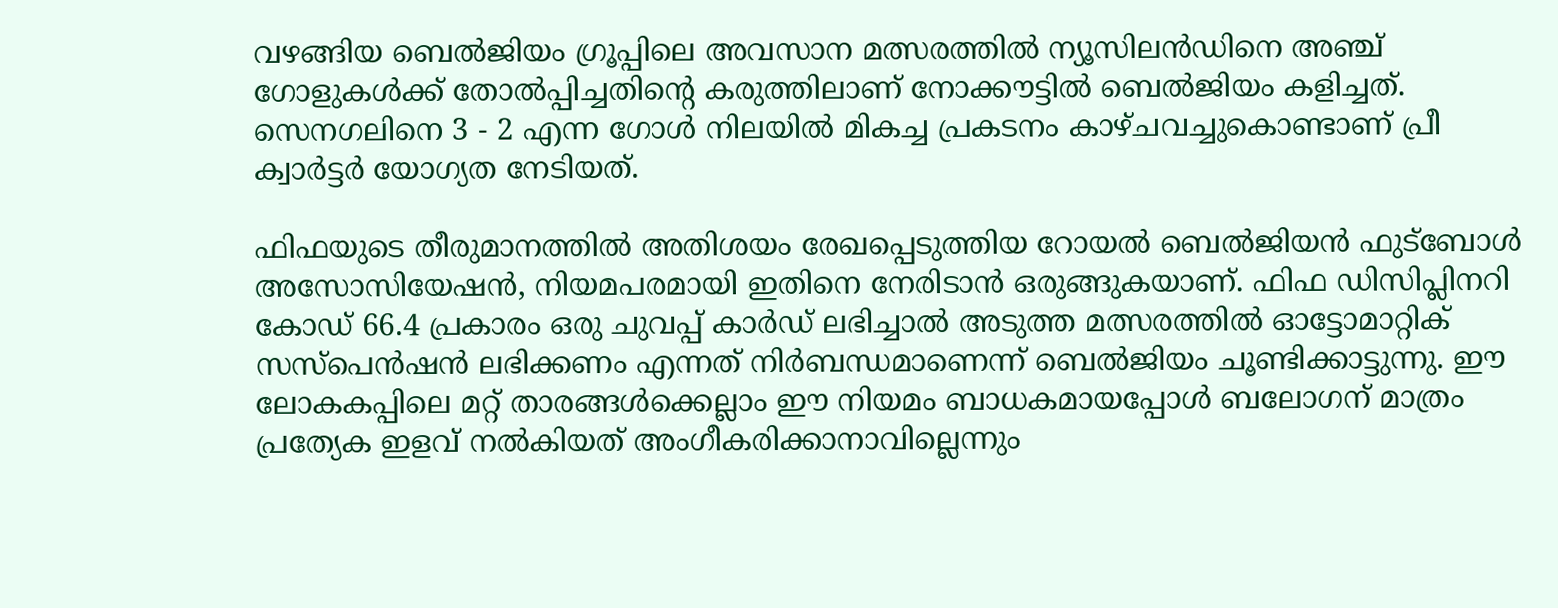വഴങ്ങിയ ബെൽജിയം ഗ്രൂപ്പിലെ അവസാന മത്സരത്തിൽ ന്യൂസിലൻഡിനെ അഞ്ച് ഗോളുകൾക്ക് തോൽപ്പിച്ചതിന്റെ കരുത്തിലാണ് നോക്കൗട്ടിൽ ബെൽജിയം കളിച്ചത്. സെനഗലിനെ 3 - 2 എന്ന ഗോൾ നിലയിൽ മികച്ച പ്രകടനം കാഴ്ചവച്ചുകൊണ്ടാണ് പ്രീ ക്വാർട്ടർ യോഗ്യത നേടിയത്.

ഫിഫയുടെ തീരുമാനത്തില്‍ അതിശയം രേഖപ്പെടുത്തിയ റോയല്‍ ബെല്‍ജിയന്‍ ഫുട്‌ബോള്‍ അസോസിയേഷന്‍, നിയമപരമായി ഇതിനെ നേരിടാന്‍ ഒരുങ്ങുകയാണ്. ഫിഫ ഡിസിപ്ലിനറി കോഡ് 66.4 പ്രകാരം ഒരു ചുവപ്പ് കാര്‍ഡ് ലഭിച്ചാല്‍ അടുത്ത മത്സരത്തില്‍ ഓട്ടോമാറ്റിക് സസ്‌പെന്‍ഷന്‍ ലഭിക്കണം എന്നത് നിര്‍ബന്ധമാണെന്ന് ബെല്‍ജിയം ചൂണ്ടിക്കാട്ടുന്നു. ഈ ലോകകപ്പിലെ മറ്റ് താരങ്ങള്‍ക്കെല്ലാം ഈ നിയമം ബാധകമായപ്പോള്‍ ബലോഗന് മാത്രം പ്രത്യേക ഇളവ് നല്‍കിയത് അംഗീകരിക്കാനാവില്ലെന്നും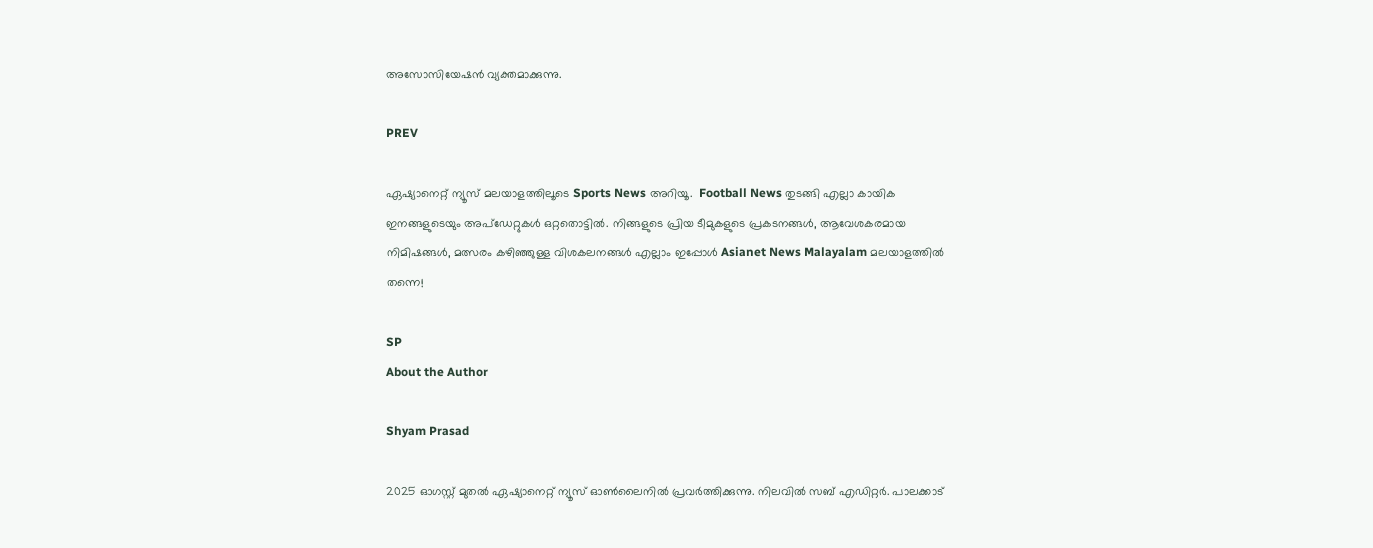അസോസിയേഷന്‍ വ്യക്തമാക്കുന്നു.

PREV

ഏഷ്യാനെറ്റ് ന്യൂസ് മലയാളത്തിലൂടെ Sports News അറിയൂ.  Football News തുടങ്ങി എല്ലാ കായിക ഇനങ്ങളുടെയും അപ്‌ഡേറ്റുകൾ ഒറ്റതൊട്ടിൽ. നിങ്ങളുടെ പ്രിയ ടീമുകളുടെ പ്രകടനങ്ങൾ, ആവേശകരമായ നിമിഷങ്ങൾ, മത്സരം കഴിഞ്ഞുള്ള വിശകലനങ്ങൾ എല്ലാം ഇപ്പോൾ Asianet News Malayalam മലയാളത്തിൽ തന്നെ!

SP
About the Author

Shyam Prasad

2025 ഓഗസ്റ്റ് മുതൽ ഏഷ്യാനെറ്റ് ന്യൂസ് ഓൺലൈനിൽ പ്രവർത്തിക്കുന്നു. നിലവിൽ സബ് എഡിറ്റർ. പാലക്കാട്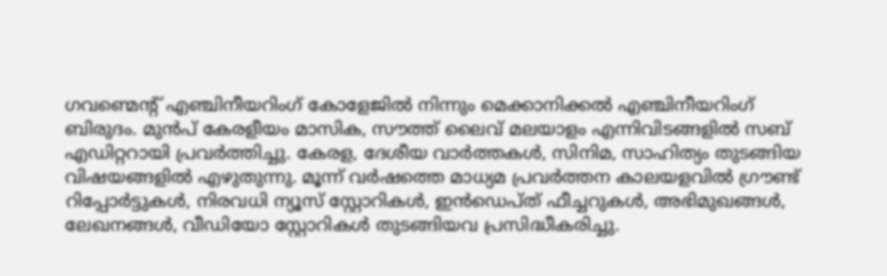ഗവണ്മെന്റ് എഞ്ചിനീയറിംഗ് കോളേജിൽ നിന്നും മെക്കാനിക്കൽ എഞ്ചിനീയറിംഗ് ബിരുദം. മുൻപ് കേരളീയം മാസിക, സൗത്ത് ലൈവ് മലയാളം എന്നിവിടങ്ങളിൽ സബ് എഡിറ്ററായി പ്രവർത്തിച്ചു. കേരള, ദേശീയ വാർത്തകൾ, സിനിമ, സാഹിത്യം തുടങ്ങിയ വിഷയങ്ങളിൽ എഴുതുന്നു. മൂന്ന് വർഷത്തെ മാധ്യമ പ്രവർത്തന കാലയളവിൽ ഗ്രൗണ്ട് റിപ്പോർട്ടുകൾ, നിരവധി ന്യൂസ് സ്റ്റോറികൾ, ഇൻഡെപ്ത് ഫീച്ചറുകൾ, അഭിമുഖങ്ങൾ, ലേഖനങ്ങൾ, വീഡിയോ സ്റ്റോറികൾ തുടങ്ങിയവ പ്രസിദ്ധീകരിച്ചു.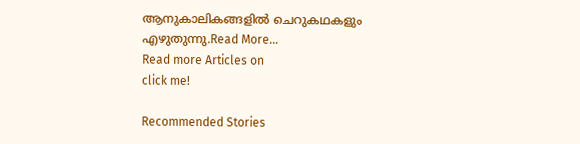ആനുകാലികങ്ങളിൽ ചെറുകഥകളും എഴുതുന്നു.Read More...
Read more Articles on
click me!

Recommended Stories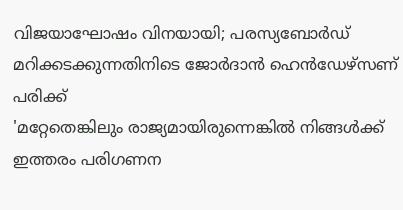വിജയാഘോഷം വിനയായി; പരസ്യബോർഡ് മറിക്കടക്കുന്നതിനിടെ ജോർദാൻ ഹെൻഡേഴ്‌സണ് പരിക്ക്
'മറ്റേതെങ്കിലും രാജ്യമായിരുന്നെങ്കിൽ നിങ്ങൾക്ക് ഇത്തരം പരിഗണന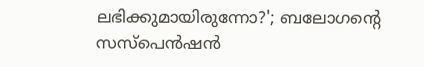ലഭിക്കുമായിരുന്നോ?'; ബലോഗന്റെ സസ്‌പെന്‍ഷന്‍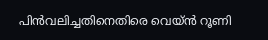പിന്‍വലിച്ചതിനെതിരെ വെയ്ൻ റൂണി